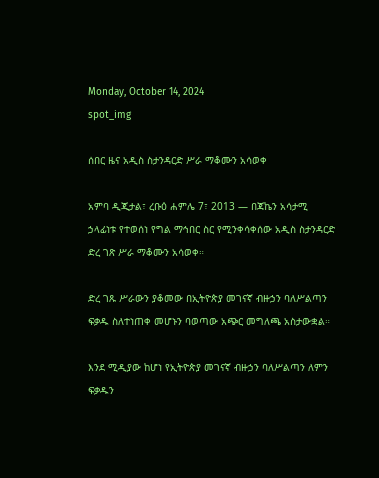Monday, October 14, 2024
spot_img

ሰበር ዜና አዲስ ስታንዳርድ ሥራ ማቆሙን አሳወቀ

አምባ ዲጂታል፣ ረቡዕ ሐምሌ 7፣ 2013 ― በጃኬን አሳታሚ ኃላፊነቱ የተወሰነ የግል ማኅበር ስር የሚንቀሳቀሰው አዲስ ስታንዳርድ ድረ ገጽ ሥራ ማቆሙን አሳወቀ።

ድረ ገጹ ሥራውን ያቆመው በኢትዮጵያ መገናኛ ብዙኃን ባለሥልጣን ፍቃዱ ስለተነጠቀ መሆኑን ባወጣው አጭር መግለጫ አስታውቋል።

እንደ ሚዲያው ከሆነ የኢትዮጵያ መገናኛ ብዙኃን ባለሥልጣን ለምን ፍቃዱን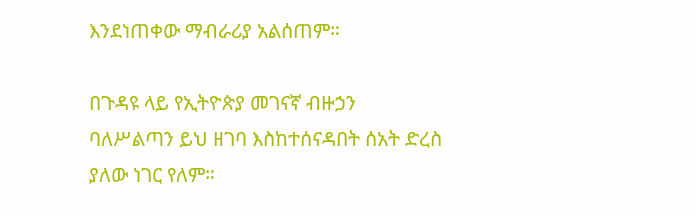እንደነጠቀው ማብራሪያ አልሰጠም።

በጉዳዩ ላይ የኢትዮጵያ መገናኛ ብዙኃን ባለሥልጣን ይህ ዘገባ እስከተሰናዳበት ሰአት ድረስ ያለው ነገር የለም።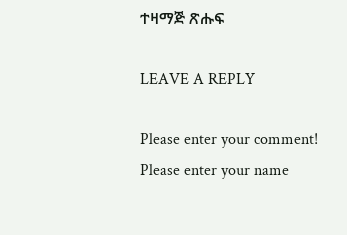ተዛማጅ ጽሑፍ

LEAVE A REPLY

Please enter your comment!
Please enter your name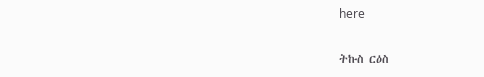here

ትኩስ ርዕስ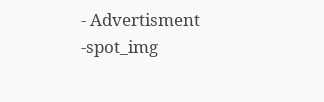- Advertisment -spot_img